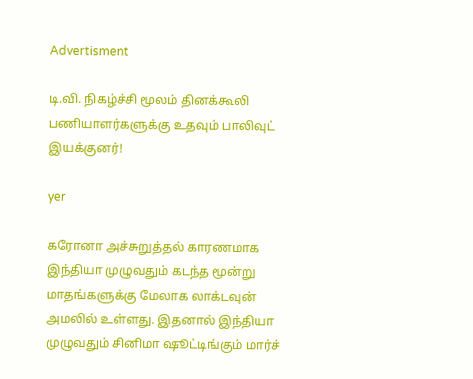Advertisment

டி.வி. நிகழ்ச்சி மூலம் தினக்கூலி பணியாளர்களுக்கு உதவும் பாலிவுட் இயக்குனர்!

yer

கரோனா அச்சுறுத்தல் காரணமாக இந்தியா முழுவதும் கடந்த மூன்று மாதங்களுக்கு மேலாக லாக்டவுன் அமலில் உள்ளது. இதனால் இந்தியா முழுவதும் சினிமா ஷூட்டிங்கும் மார்ச்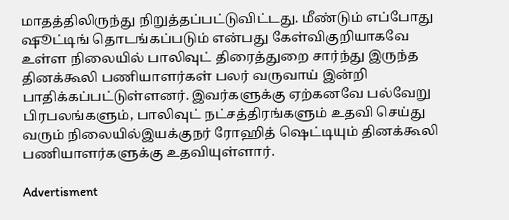மாதத்திலிருந்து நிறுத்தப்பட்டுவிட்டது. மீண்டும் எப்போது ஷூட்டிங் தொடங்கப்படும் என்பது கேள்விகுறியாகவே உள்ள நிலையில் பாலிவுட் திரைத்துறை சார்ந்து இருந்த தினக்கூலி பணியாளர்கள் பலர் வருவாய் இன்றி பாதிக்கப்பட்டுள்ளனர். இவர்களுக்கு ஏற்கனவே பல்வேறு பிரபலங்களும், பாலிவுட் நட்சத்திரங்களும் உதவி செய்து வரும் நிலையில்இயக்குநர் ரோஹித் ஷெட்டியும் தினக்கூலி பணியாளர்களுக்கு உதவியுள்ளார்.

Advertisment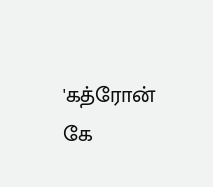'கத்ரோன் கே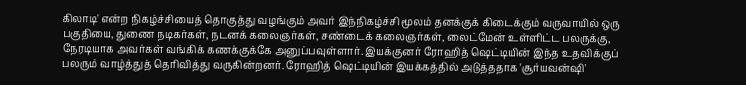கிலாடி' என்ற நிகழ்ச்சியைத் தொகுத்து வழங்கும் அவர் இந்நிகழ்ச்சி மூலம் தனக்குக் கிடைக்கும் வருவாயில் ஒரு பகுதியை, துணை நடிகர்கள், நடனக் கலைஞர்கள், சண்டைக் கலைஞர்கள், லைட்மேன் உள்ளிட்ட பலருக்கு, நேரடியாக அவர்கள் வங்கிக் கணக்குக்கே அனுப்பவுள்ளார். இயக்குனர் ரோஹித் ஷெட்டியின் இந்த உதவிக்குப் பலரும் வாழ்த்துத் தெரிவித்து வருகின்றனர். ரோஹித் ஷெட்டியின் இயக்கத்தில் அடுத்ததாக 'சூர்யவன்ஷி'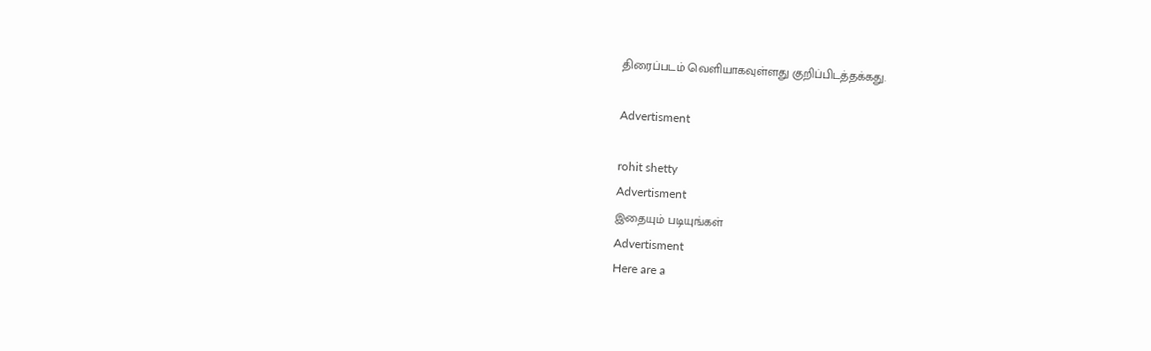திரைப்படம் வெளியாகவுள்ளது குறிப்பிடத்தக்கது.

Advertisment

rohit shetty
Advertisment
இதையும் படியுங்கள்
Advertisment
Here are a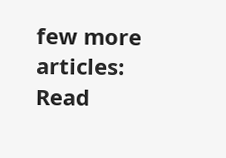few more articles:
Read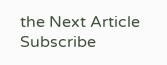the Next Article
Subscribe